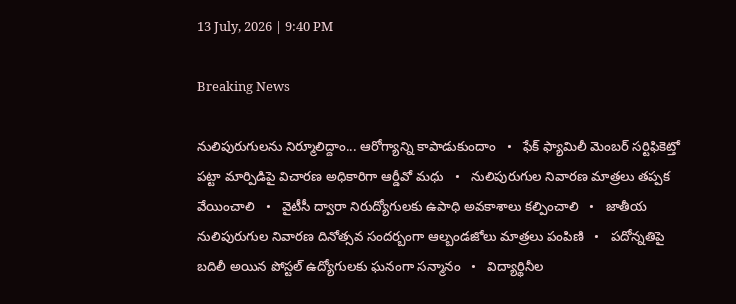13 July, 2026 | 9:40 PM

Breaking News

నులిపురుగులను నిర్మూలిద్దాం... ఆరోగ్యాన్ని కాపాడుకుందాం   •   ఫేక్ ఫ్యామిలీ మెంబర్ సర్టిఫికెట్తో పట్టా మార్పిడిపై విచారణ అధికారిగా ఆర్డీవో మధు   •   నులిపురుగుల నివారణ మాత్రలు తప్పక వేయించాలి   •   వైటీసీ ద్వారా నిరుద్యోగులకు ఉపాధి అవకాశాలు కల్పించాలి   •   జాతీయ నులిపురుగుల నివారణ దినోత్సవ సందర్బంగా ఆల్బండజోలు మాత్రలు పంపిణి   •   పదోన్నతిపై బదిలీ అయిన పోస్టల్ ఉద్యోగులకు ఘనంగా సన్మానం   •   విద్యార్థినీల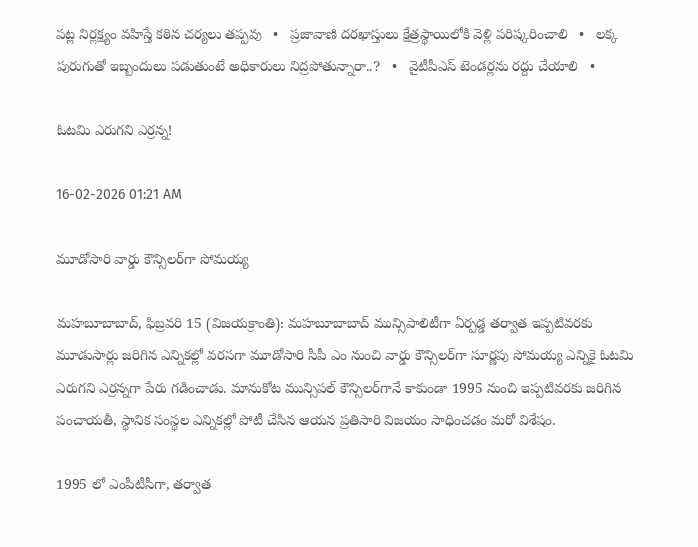పట్ల నిర్లక్ష్యం వహిస్తే కఠిన చర్యలు తప్పవు   •   ప్రజావాణి దరఖాస్తులు క్షేత్రస్థాయిలోకి వెళ్లి పరిష్కరించాలి   •   లక్క పురుగుతో ఇబ్బందులు పడుతుంటే అధికారులు నిద్రపోతున్నారా..?   •   వైటీపీఎస్ టెండర్లను రద్దు చేయాలి   •

ఓటమి ఎరుగని ఎర్రన్న!

16-02-2026 01:21 AM

మూడోసారి వార్డు కౌన్సిలర్‌గా సోమయ్య

మహబూబాబాద్, ఫిబ్రవరి 15 (విజయక్రాంతి): మహబూబాబాద్ మున్సిపాలిటీగా ఏర్పడ్డ తర్వాత ఇప్పటివరకు మూడుసార్లు జరిగిన ఎన్నికల్లో వరసగా మూడోసారి సీపీ ఎం నుంచి వార్డు కౌన్సిలర్‌గా సూర్ణపు సోమయ్య ఎన్నికై ఓటమి ఎరుగని ఎర్రన్నగా పేరు గడించాడు. మానుకోట మున్సిపల్ కౌన్సిలర్‌గానే కాకుండా 1995 నుంచి ఇప్పటివరకు జరిగిన పంచాయతీ, స్థానిక సంస్థల ఎన్నికల్లో పోటీ చేసిన ఆయన ప్రతిసారి విజయం సాధించడం మరో విశేషం.

1995 లో ఎంపీటీసీగా, తర్వాత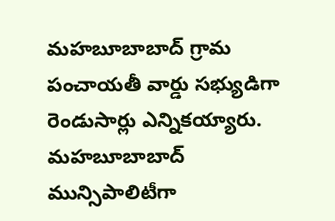మహబూబాబాద్ గ్రామ పంచాయతీ వార్డు సభ్యుడిగా రెండుసార్లు ఎన్నికయ్యారు. మహబూబాబాద్ మున్సిపాలిటీగా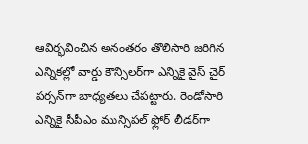ఆవిర్భవించిన అనంతరం తొలిసారి జరిగిన ఎన్నికల్లో వార్డు కౌన్సిలర్‌గా ఎన్నికై వైస్ చైర్ పర్సన్‌గా బాధ్యతలు చేపట్టారు. రెండోసారి ఎన్నికై సీపీఎం మున్సిపల్ ఫ్లోర్ లీడర్‌గా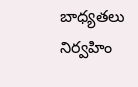బాధ్యతలు నిర్వహిం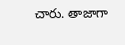చారు. తాజాగా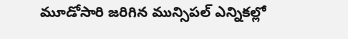మూడోసారి జరిగిన మున్సిపల్ ఎన్నికల్లో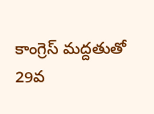కాంగ్రెస్ మద్దతుతో 29వ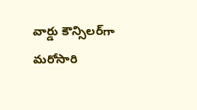వార్డు కౌన్సిలర్‌గా మరోసారి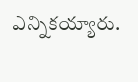ఎన్నికయ్యారు.